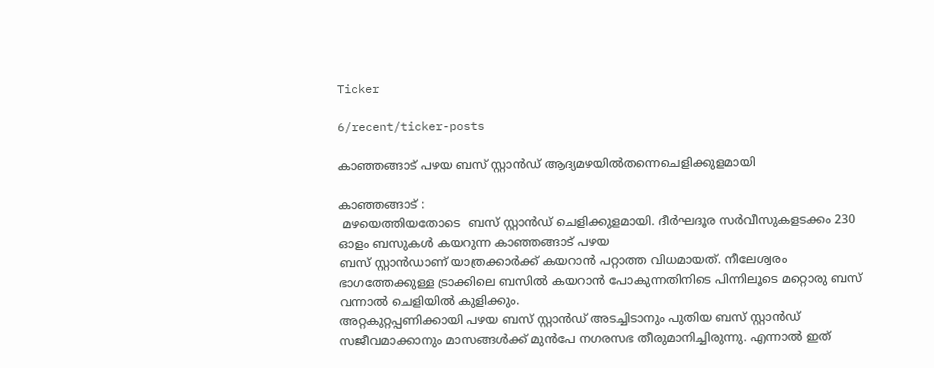Ticker

6/recent/ticker-posts

കാഞ്ഞങ്ങാട് പഴയ ബസ് സ്റ്റാൻഡ് ആദ്യമഴയിൽതന്നെചെളിക്കുളമായി

കാഞ്ഞങ്ങാട് :
 മഴയെത്തിയതോടെ  ബസ് സ്റ്റാൻഡ് ചെളിക്കുളമായി. ദീർഘദൂര സർവീസുകളടക്കം 230 ഓളം ബസുകൾ കയറുന്ന കാഞ്ഞങ്ങാട് പഴയ
ബസ് സ്റ്റാൻഡാണ് യാത്രക്കാർക്ക് കയറാൻ പറ്റാത്ത വിധമായത്. നീലേശ്വരം ഭാഗത്തേക്കുള്ള ട്രാക്കിലെ ബസിൽ കയറാൻ പോകുന്നതിനിടെ പിന്നിലൂടെ മറ്റൊരു ബസ് വന്നാൽ ചെളിയിൽ കുളിക്കും.
അറ്റകുറ്റപ്പണിക്കായി പഴയ ബസ് സ്റ്റാൻഡ് അടച്ചിടാനും പുതിയ ബസ് സ്റ്റാൻഡ് സജീവമാക്കാനും മാസങ്ങൾക്ക് മുൻപേ നഗരസഭ തീരുമാനിച്ചിരുന്നു. എന്നാൽ ഇത്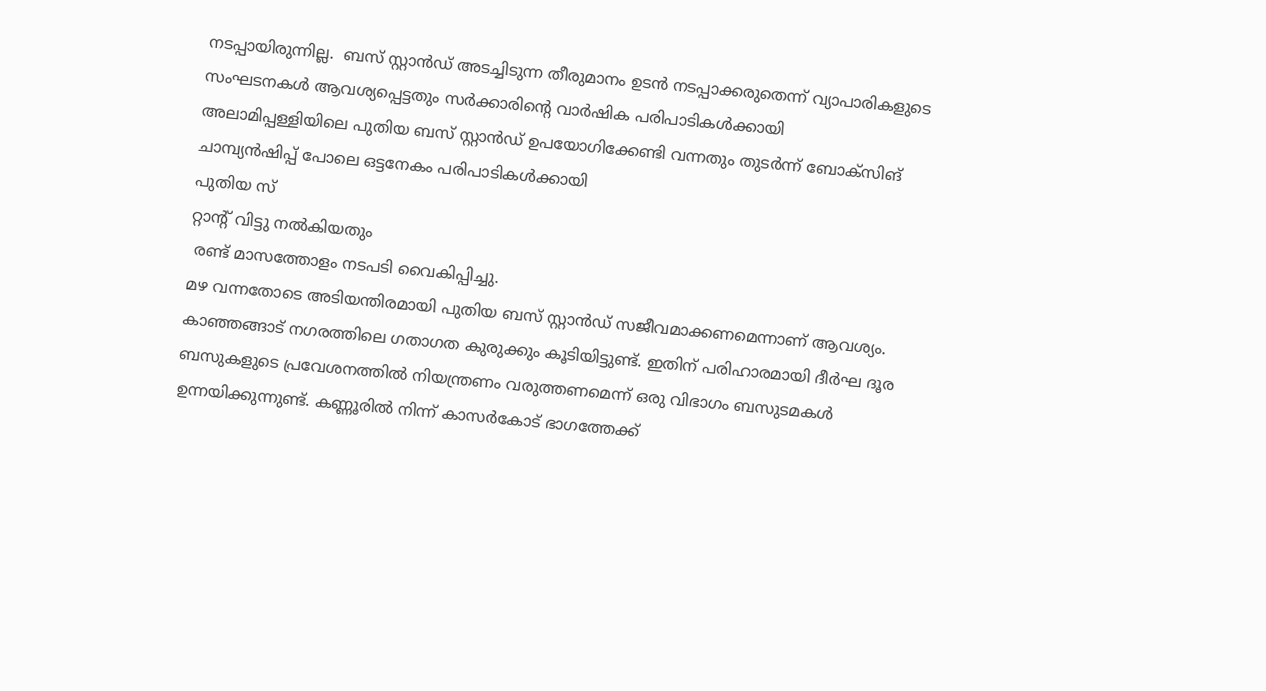നടപ്പായിരുന്നില്ല.  ബസ് സ്റ്റാൻഡ് അടച്ചിടുന്ന തീരുമാനം ഉടൻ നടപ്പാക്കരുതെന്ന് വ്യാപാരികളുടെ സംഘടനകൾ ആവശ്യപ്പെട്ടതും സർക്കാരിന്റെ വാർഷിക പരിപാടികൾക്കായി അലാമിപ്പള്ളിയിലെ പുതിയ ബസ് സ്റ്റാൻഡ് ഉപയോഗിക്കേണ്ടി വന്നതും തുടർന്ന് ബോക്സിങ് ചാമ്പ്യൻഷിപ്പ് പോലെ ഒട്ടനേകം പരിപാടികൾക്കായി
പുതിയ സ്
റ്റാന്റ് വിട്ടു നൽകിയതും
 രണ്ട് മാസത്തോളം നടപടി വൈകിപ്പിച്ചു.
മഴ വന്നതോടെ അടിയന്തിരമായി പുതിയ ബസ് സ്റ്റാൻഡ് സജീവമാക്കണമെന്നാണ് ആവശ്യം.
കാഞ്ഞങ്ങാട് നഗരത്തിലെ ഗതാഗത കുരുക്കും കൂടിയിട്ടുണ്ട്. ഇതിന് പരിഹാരമായി ദീർഘ ദൂര ബസുകളുടെ പ്രവേശനത്തിൽ നിയന്ത്രണം വരുത്തണമെന്ന് ഒരു വിഭാഗം ബസുടമകൾ ഉന്നയിക്കുന്നുണ്ട്. കണ്ണൂരിൽ നിന്ന് കാസർകോട് ഭാഗത്തേക്ക്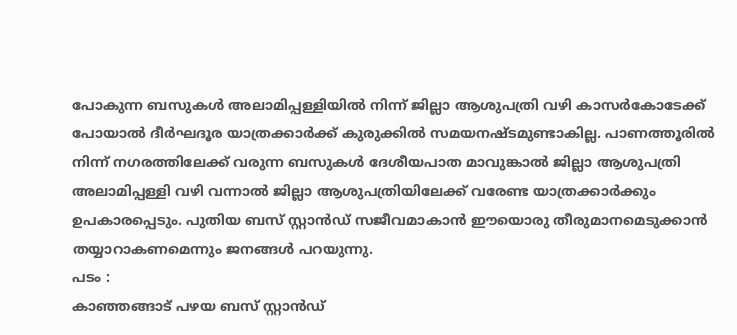പോകുന്ന ബസുകൾ അലാമിപ്പള്ളിയിൽ നിന്ന് ജില്ലാ ആശുപത്രി വഴി കാസർകോടേക്ക് പോയാൽ ദീർഘദൂര യാത്രക്കാർക്ക് കുരുക്കിൽ സമയനഷ്ടമുണ്ടാകില്ല. പാണത്തൂരിൽ നിന്ന് നഗരത്തിലേക്ക് വരുന്ന ബസുകൾ ദേശീയപാത മാവുങ്കാൽ ജില്ലാ ആശുപത്രി അലാമിപ്പള്ളി വഴി വന്നാൽ ജില്ലാ ആശുപത്രിയിലേക്ക് വരേണ്ട യാത്രക്കാർക്കും ഉപകാരപ്പെടും. പുതിയ ബസ് സ്റ്റാൻഡ് സജീവമാകാൻ ഈയൊരു തീരുമാനമെടുക്കാൻ തയ്യാറാകണമെന്നും ജനങ്ങൾ പറയുന്നു.
പടം :
കാഞ്ഞങ്ങാട് പഴയ ബസ് സ്റ്റാൻഡ്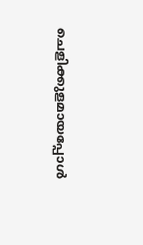ചെളിക്കുളമായപ്പോൾ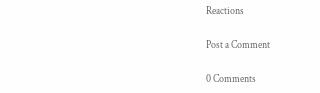Reactions

Post a Comment

0 Comments